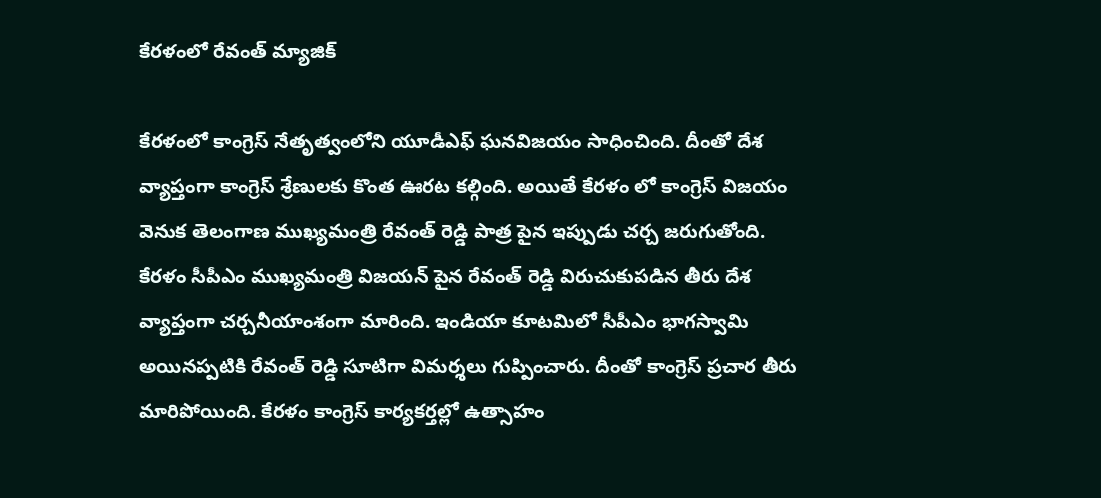కేర‌ళంలో రేవంత్ మ్యాజిక్

కేర‌ళంలో కాంగ్రెస్ నేతృత్వంలోని యూడీఎఫ్ ఘ‌న‌విజ‌యం సాధించింది. దీంతో దేశ వ్యాప్తంగా కాంగ్రెస్ శ్రేణులకు కొంత ఊర‌ట క‌ల్గింది. అయితే కేర‌ళం లో కాంగ్రెస్ విజ‌యం వెనుక తెలంగాణ ముఖ్య‌మంత్రి రేవంత్ రెడ్డి పాత్ర పైన ఇప్పుడు చ‌ర్చ జ‌రుగుతోంది. కేర‌ళం సీపీఎం ముఖ్య‌మంత్రి విజ‌య‌న్ పైన రేవంత్ రెడ్డి విరుచుకుప‌డిన తీరు దేశ వ్యాప్తంగా చ‌ర్చ‌నీయాంశంగా మారింది. ఇండియా కూట‌మిలో సీపీఎం భాగ‌స్వామి అయిన‌ప్ప‌టికి రేవంత్ రెడ్డి సూటిగా విమ‌ర్శ‌లు గుప్పించారు. దీంతో కాంగ్రెస్ ప్ర‌చార తీరు మారిపోయింది. కేర‌ళం కాంగ్రెస్ కార్య‌క‌ర్త‌ల్లో ఉత్సాహం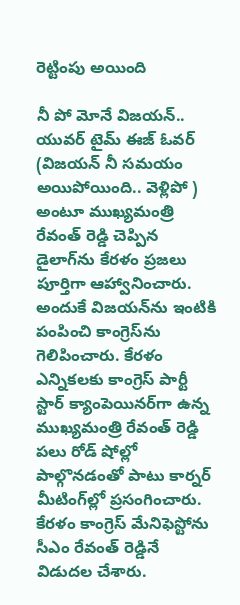రెట్టింపు అయింది

నీ పో మోనే విజయ‌న్‌.. యువ‌ర్ టైమ్ ఈజ్ ఓవ‌ర్ (విజ‌య‌న్ నీ స‌మ‌యం అయిపోయింది.. వెళ్లిపో ) అంటూ ముఖ్య‌మంత్రి రేవంత్ రెడ్డి చెప్పిన డైలాగ్‌ను కేర‌ళం ప్ర‌జ‌లు పూర్తిగా ఆహ్వానించారు. అందుకే విజ‌య‌న్‌ను ఇంటికి పంపించి కాంగ్రెస్‌ను గెలిపించారు. కేర‌ళం ఎన్నిక‌ల‌కు కాంగ్రెస్ పార్టీ స్టార్ క్యాంపెయిన‌ర్‌గా ఉన్న ముఖ్య‌మంత్రి రేవంత్ రెడ్డి ప‌లు రోడ్ షోల్లో పాల్గొన‌డంతో పాటు కార్న‌ర్ మీటింగ్‌ల్లో ప్ర‌సంగించారు. కేర‌ళం కాంగ్రెస్ మేనిఫెస్టోను సీఎం రేవంత్ రెడ్డినే విడుద‌ల చేశారు.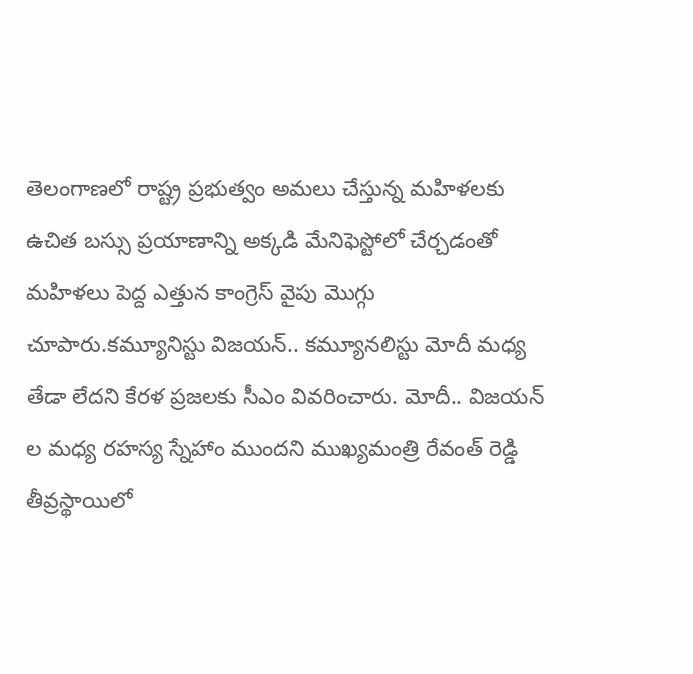తెలంగాణ‌లో రాష్ట్ర ప్ర‌భుత్వం అమ‌లు చేస్తున్న మ‌హిళ‌ల‌కు ఉచిత బ‌స్సు ప్ర‌యాణాన్ని అక్క‌డి మేనిఫెస్టోలో చేర్చ‌డంతో మ‌హిళ‌లు పెద్ద ఎత్తున కాంగ్రెస్ వైపు మొగ్గు చూపారు.క‌మ్యూనిస్టు విజ‌య‌న్‌.. క‌మ్యూనలిస్టు మోదీ మ‌ధ్య తేడా లేద‌ని కేర‌ళ ప్ర‌జ‌ల‌కు సీఎం వివ‌రించారు. మోదీ.. విజ‌య‌న్ ల మ‌ధ్య ర‌హ‌స్య స్నేహాం ముంద‌ని ముఖ్య‌మంత్రి రేవంత్ రెడ్డి తీవ్ర‌స్థాయిలో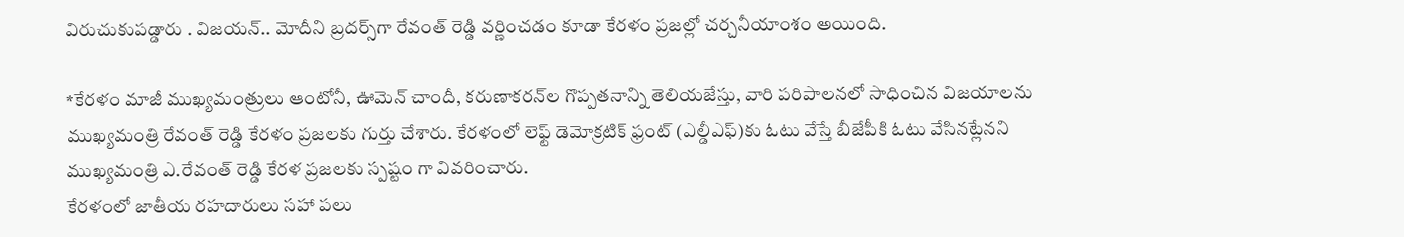విరుచుకుప‌డ్డారు . విజ‌య‌న్‌.. మోదీని బ్ర‌ద‌ర్స్‌గా రేవంత్ రెడ్డి వ‌ర్ణించ‌డం కూడా కేర‌ళం ప్ర‌జ‌ల్లో చ‌ర్చ‌నీయాంశం అయింది.

*కేర‌ళం మాజీ ముఖ్య‌మంత్రులు ఆంటోనీ, ఊమెన్ చాందీ, క‌రుణాక‌ర‌న్‌ల గొప్ప‌త‌నాన్ని తెలియ‌జేస్తు, వారి ప‌రిపాల‌న‌లో సాధించిన విజ‌యాల‌ను ముఖ్య‌మంత్రి రేవంత్ రెడ్డి కేర‌ళం ప్ర‌జ‌ల‌కు గుర్తు చేశారు. కేర‌ళంలో లెఫ్ట్ డెమోక్ర‌టిక్ ఫ్రంట్ (ఎల్డీఎఫ్‌)కు ఓటు వేస్తే బీజేపీకి ఓటు వేసిన‌ట్లేన‌ని ముఖ్య‌మంత్రి ఎ.రేవంత్ రెడ్డి కేర‌ళ ప్ర‌జ‌ల‌కు స్ప‌ష్టం గా వివ‌రించారు.
కేర‌ళంలో జాతీయ ర‌హ‌దారులు స‌హా ప‌లు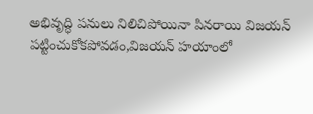అభివృద్ధి ప‌నులు నిలిచిపోయినా పిన‌రాయి విజ‌య‌న్ ప‌ట్టించుకోకపోవ‌డం,విజ‌య‌న్ హ‌యాంలో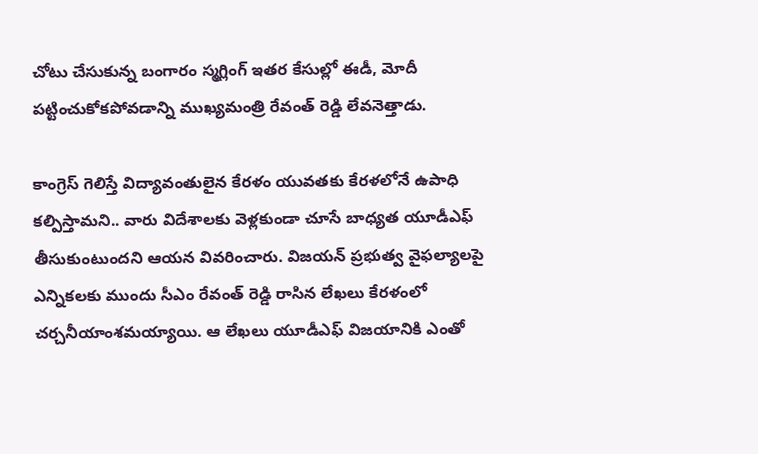చోటు చేసుకున్న బంగారం స్మ‌గ్లింగ్ ఇత‌ర కేసుల్లో ఈడీ, మోదీ ప‌ట్టించుకోక‌పోవ‌డాన్ని ముఖ్య‌మంత్రి రేవంత్ రెడ్డి లేవ‌నెత్తాడు.

కాంగ్రెస్ గెలిస్తే విద్యావంతులైన కేర‌ళం యువ‌త‌కు కేర‌ళ‌లోనే ఉపాధి క‌ల్పిస్తామ‌ని.. వారు విదేశాల‌కు వెళ్ల‌కుండా చూసే బాధ్య‌త యూడీఎఫ్ తీసుకుంటుంద‌ని ఆయ‌న వివ‌రించారు. విజ‌య‌న్ ప్ర‌భుత్వ వైఫ‌ల్యాల‌పై ఎన్నిక‌ల‌కు ముందు సీఎం రేవంత్ రెడ్డి రాసిన లేఖ‌లు కేర‌ళంలో చ‌ర్చ‌నీయాంశ‌మ‌య్యాయి. ఆ లేఖ‌లు యూడీఎఫ్ విజ‌యానికి ఎంతో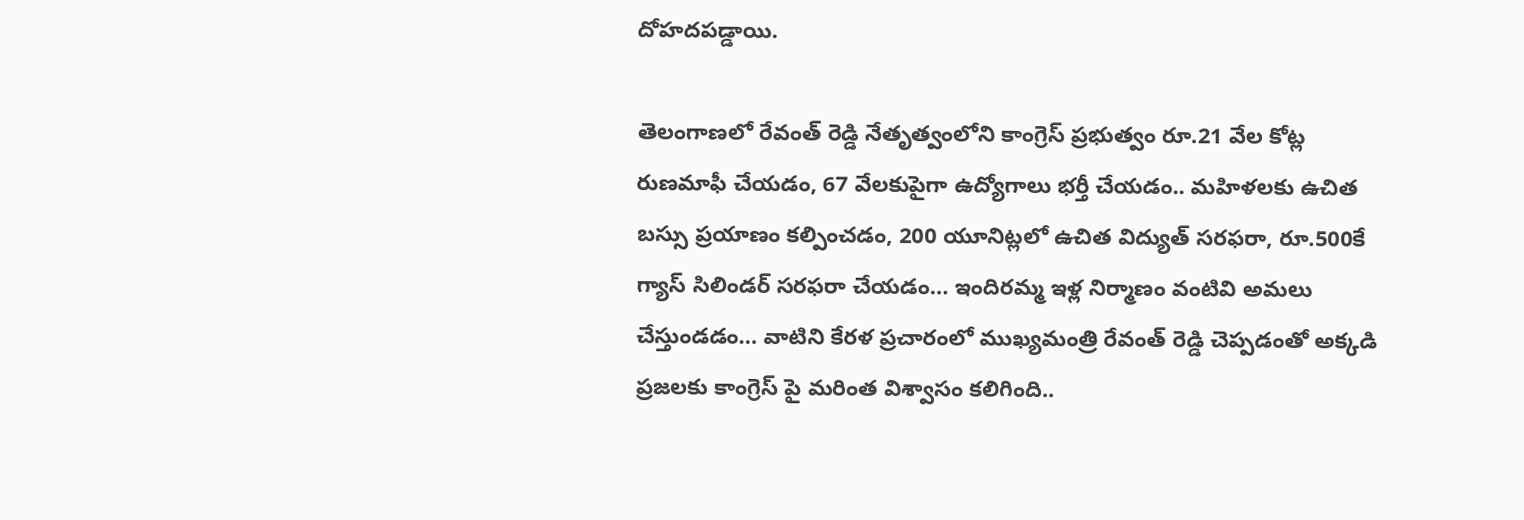దోహ‌ద‌ప‌డ్డాయి.

తెలంగాణ‌లో రేవంత్ రెడ్డి నేతృత్వంలోని కాంగ్రెస్ ప్ర‌భుత్వం రూ.21 వేల కోట్ల రుణ‌మాఫీ చేయ‌డం, 67 వేల‌కుపైగా ఉద్యోగాలు భ‌ర్తీ చేయ‌డం.. మ‌హిళ‌ల‌కు ఉచిత బ‌స్సు ప్ర‌యాణం క‌ల్పించ‌డం, 200 యూనిట్ల‌లో ఉచిత విద్యుత్ స‌ర‌ఫ‌రా, రూ.500కే గ్యాస్ సిలిండ‌ర్ స‌ర‌ఫ‌రా చేయ‌డం… ఇందిర‌మ్మ ఇళ్ల నిర్మాణం వంటివి అమ‌లు చేస్తుండ‌డం… వాటిని కేర‌ళ ప్ర‌చారంలో ముఖ్య‌మంత్రి రేవంత్ రెడ్డి చెప్ప‌డంతో అక్క‌డి ప్ర‌జ‌ల‌కు కాంగ్రెస్ పై మ‌రింత విశ్వాసం క‌లిగింది..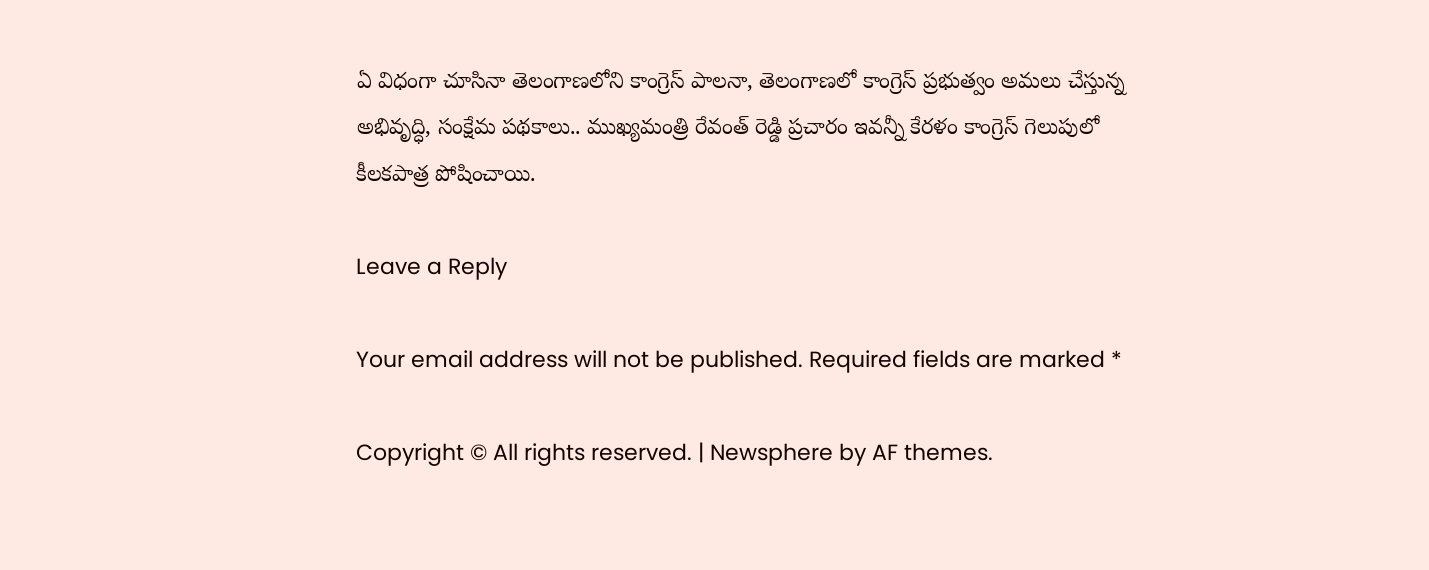ఏ విధంగా చూసినా తెలంగాణ‌లోని కాంగ్రెస్ పాల‌నా, తెలంగాణ‌లో కాంగ్రెస్ ప్ర‌భుత్వం అమ‌లు చేస్తున్న అభివృద్ధి, సంక్షేమ ప‌థ‌కాలు.. ముఖ్య‌మంత్రి రేవంత్ రెడ్డి ప్ర‌చారం ఇవ‌న్నీ కేర‌ళం కాంగ్రెస్ గెలుపులో కీల‌క‌పాత్ర పోషించాయి.

Leave a Reply

Your email address will not be published. Required fields are marked *

Copyright © All rights reserved. | Newsphere by AF themes.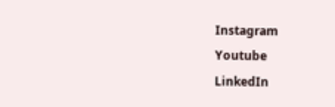Instagram
Youtube
LinkedIn